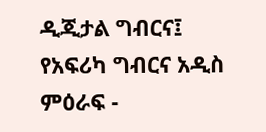ዲጂታል ግብርና፤ የአፍሪካ ግብርና አዲስ ምዕራፍ -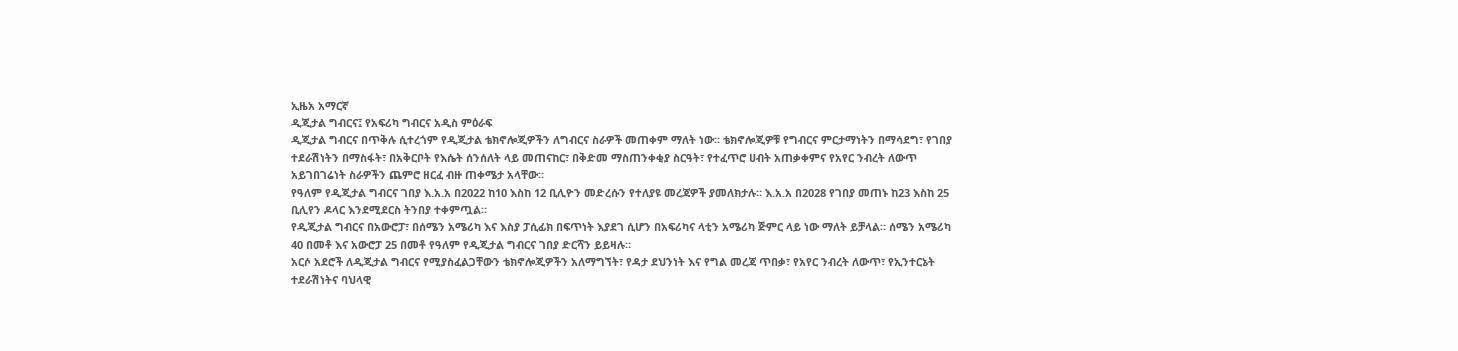ኢዜአ አማርኛ
ዲጂታል ግብርና፤ የአፍሪካ ግብርና አዲስ ምዕራፍ
ዲጂታል ግብርና በጥቅሉ ሲተረጎም የዲጂታል ቴክኖሎጂዎችን ለግብርና ስራዎች መጠቀም ማለት ነው። ቴክኖሎጂዎቹ የግብርና ምርታማነትን በማሳደግ፣ የገበያ ተደራሽነትን በማስፋት፣ በአቅርቦት የእሴት ሰንሰለት ላይ መጠናከር፣ በቅድመ ማስጠንቀቂያ ስርዓት፣ የተፈጥሮ ሀብት አጠቃቀምና የአየር ንብረት ለውጥ አይገበገሬነት ስራዎችን ጨምሮ ዘርፈ ብዙ ጠቀሜታ አላቸው።
የዓለም የዲጂታል ግብርና ገበያ እ.አ.አ በ2022 ከ10 እስከ 12 ቢሊዮን መድረሱን የተለያዩ መረጃዎች ያመለክታሉ። እ.አ.አ በ2028 የገበያ መጠኑ ከ23 እስከ 25 ቢሊየን ዶላር እንደሚደርስ ትንበያ ተቀምጧል።
የዲጂታል ግብርና በአውሮፓ፣ በሰሜን አሜሪካ እና እስያ ፓሲፊክ በፍጥነት እያደገ ሲሆን በአፍሪካና ላቲን አሜሪካ ጅምር ላይ ነው ማለት ይቻላል። ሰሜን አሜሪካ 40 በመቶ እና አውሮፓ 25 በመቶ የዓለም የዲጂታል ግብርና ገበያ ድርሻን ይይዛሉ።
አርሶ አደሮች ለዲጂታል ግብርና የሚያስፈልጋቸውን ቴክኖሎጂዎችን አለማግኘት፣ የዳታ ደህንነት እና የግል መረጃ ጥበቃ፣ የአየር ንብረት ለውጥ፣ የኢንተርኔት ተደራሽነትና ባህላዊ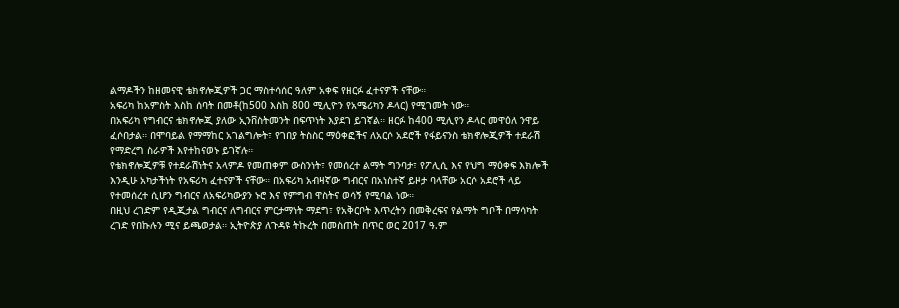ልማዶችን ከዘመናዊ ቴክኖሎጂዎች ጋር ማስተሳሰር ዓለም አቀፍ የዘርፉ ፈተናዎች ናቸው።
አፍሪካ ከአምስት እስከ ሰባት በመቶ(ከ500 እስከ 800 ሚሊዮን የአሜሪካን ዶላር) የሚገመት ነው።
በአፍሪካ የግብርና ቴክኖሎጂ ያለው ኢንቨስትመንት በፍጥነት እያደገ ይገኛል። ዘርፉ ከ400 ሚሊየን ዶላር መዋዕለ ንዋይ ፈሶበታል። በሞባይል የማማከር አገልግሎት፣ የገበያ ትስስር ማዕቀፎችና ለአርሶ አደሮች የፋይናንስ ቴክኖሎጂዎች ተደራሽ የማድረግ ስራዎች እየተከናወኑ ይገኛሉ።
የቴክኖሎጂዎቹ የተደራሽነትና አላምዶ የመጠቀም ውስንነት፣ የመሰረተ ልማት ግንባታ፣ የፖሊሲ እና የህግ ማዕቀፍ እክሎች እንዲሁ አካታችነት የአፍሪካ ፈተናዎች ናቸው። በአፍሪካ አብዛኛው ግብርና በአነስተኛ ይዞታ ባላቸው አርሶ አደሮች ላይ የተመሰረተ ሲሆን ግብርና ለአፍሪካውያን ኑሮ እና የምግብ ዋስትና ወሳኝ የሚባል ነው።
በዚህ ረገድም የዲጂታል ግብርና ለግብርና ምርታማነት ማደግ፣ የአቅርቦት እጥረትን በመቅረፍና የልማት ግቦች በማሳካት ረገድ የበኩሉን ሚና ይጫወታል። ኢትዮጵያ ለጉዳዩ ትኩረት በመስጠት በጥር ወር 2017 ዓ.ም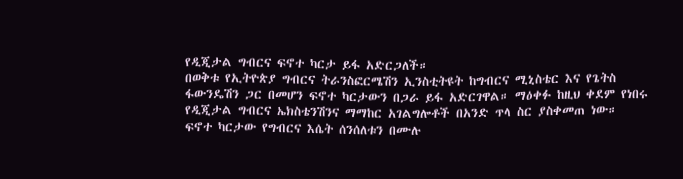የዲጂታል ግብርና ፍኖተ ካርታ ይፋ አድርጋለች።
በወቅቱ የኢትዮጵያ ግብርና ትራንስፎርሜሽን ኢንስቲትዩት ከግብርና ሚኒስቴር እና የጌትስ ፋውንዴሽን ጋር በመሆን ፍኖተ ካርታውን በጋራ ይፋ አድርገዋል። ማዕቀፉ ከዚህ ቀደም የነበሩ የዲጂታል ግብርና ኤክስቴንሽንና ማማከር አገልግሎቶች በአንድ ጥላ ስር ያስቀመጠ ነው።
ፍኖተ ካርታው የግብርና እሴት ሰንሰለቱን በሙሉ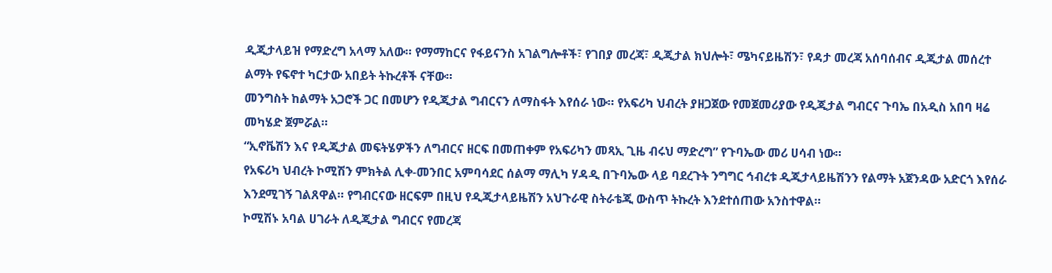ዲጂታላይዝ የማድረግ አላማ አለው። የማማከርና የፋይናንስ አገልግሎቶች፣ የገበያ መረጃ፣ ዲጂታል ክህሎት፣ ሜካናይዜሽን፣ የዳታ መረጃ አሰባሰብና ዲጂታል መሰረተ ልማት የፍኖተ ካርታው አበይት ትኩረቶች ናቸው።
መንግስት ከልማት አጋሮች ጋር በመሆን የዲጂታል ግብርናን ለማስፋት እየሰራ ነው። የአፍሪካ ህብረት ያዘጋጀው የመጀመሪያው የዲጂታል ግብርና ጉባኤ በአዲስ አበባ ዛሬ መካሄድ ጀምሯል።
“ኢኖቬሽን እና የዲጂታል መፍትሄዎችን ለግብርና ዘርፍ በመጠቀም የአፍሪካን መጻኢ ጊዜ ብሩህ ማድረግ” የጉባኤው መሪ ሀሳብ ነው።
የአፍሪካ ህብረት ኮሚሽን ምክትል ሊቀ-መንበር አምባሳደር ሰልማ ማሊካ ሃዳዲ በጉባኤው ላይ ባደረጉት ንግግር ኅብረቱ ዲጂታላይዜሽንን የልማት አጀንዳው አድርጎ እየሰራ እንደሚገኝ ገልጸዋል። የግብርናው ዘርፍም በዚህ የዲጂታላይዜሽን አህጉራዊ ስትራቴጂ ውስጥ ትኩረት እንደተሰጠው አንስተዋል።
ኮሚሽኑ አባል ሀገራት ለዲጂታል ግብርና የመረጃ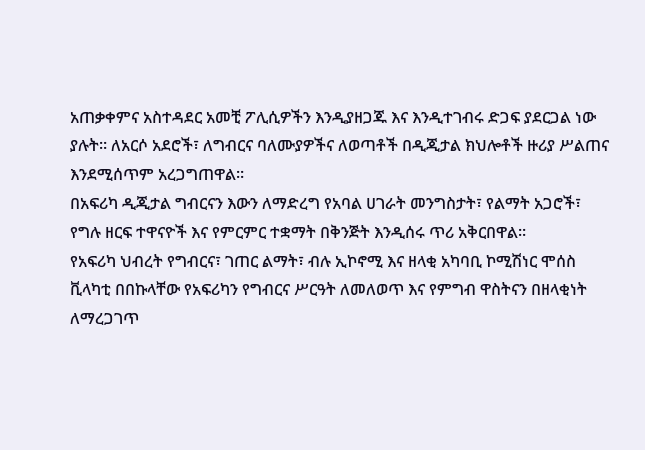አጠቃቀምና አስተዳደር አመቺ ፖሊሲዎችን እንዲያዘጋጁ እና እንዲተገብሩ ድጋፍ ያደርጋል ነው ያሉት። ለአርሶ አደሮች፣ ለግብርና ባለሙያዎችና ለወጣቶች በዲጂታል ክህሎቶች ዙሪያ ሥልጠና እንደሚሰጥም አረጋግጠዋል።
በአፍሪካ ዲጂታል ግብርናን እውን ለማድረግ የአባል ሀገራት መንግስታት፣ የልማት አጋሮች፣ የግሉ ዘርፍ ተዋናዮች እና የምርምር ተቋማት በቅንጅት እንዲሰሩ ጥሪ አቅርበዋል።
የአፍሪካ ህብረት የግብርና፣ ገጠር ልማት፣ ብሉ ኢኮኖሚ እና ዘላቂ አካባቢ ኮሚሽነር ሞሰስ ቪላካቲ በበኩላቸው የአፍሪካን የግብርና ሥርዓት ለመለወጥ እና የምግብ ዋስትናን በዘላቂነት ለማረጋገጥ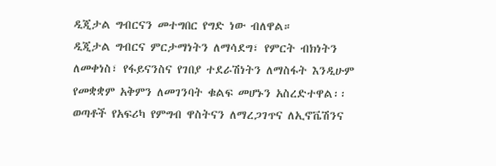ዲጂታል ግብርናን መተግበር የግድ ነው ብለዋል።
ዲጂታል ግብርና ምርታማነትን ለማሳደግ፣ የምርት ብክነትን ለመቀነስ፣ የፋይናንስና የገበያ ተደራሽነትን ለማስፋት እንዲሁም የመቋቋም አቅምን ለመገንባት ቁልፍ መሆኑን አስረድተዋል፡፡ ወጣቶች የአፍሪካ የምግብ ዋስትናን ለማረጋገጥና ለኢኖቬሽንና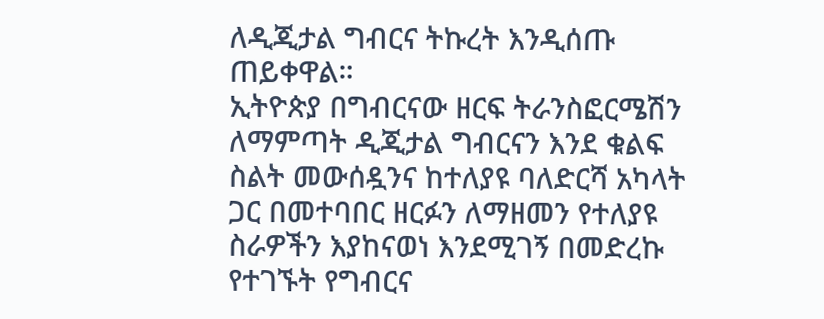ለዲጂታል ግብርና ትኩረት እንዲሰጡ ጠይቀዋል።
ኢትዮጵያ በግብርናው ዘርፍ ትራንስፎርሜሽን ለማምጣት ዲጂታል ግብርናን እንደ ቁልፍ ስልት መውሰዷንና ከተለያዩ ባለድርሻ አካላት ጋር በመተባበር ዘርፉን ለማዘመን የተለያዩ ስራዎችን እያከናወነ እንደሚገኝ በመድረኩ የተገኙት የግብርና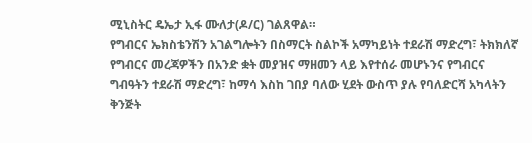ሚኒስትር ዴኤታ ኢፋ ሙለታ(ዶ/ር) ገልጸዋል።
የግብርና ኤክስቴንሽን አገልግሎትን በስማርት ስልኮች አማካይነት ተደራሽ ማድረግ፣ ትክክለኛ የግብርና መረጃዎችን በአንድ ቋት መያዝና ማዘመን ላይ እየተሰራ መሆኑንና የግብርና ግብዓትን ተደራሽ ማድረግ፣ ከማሳ እስከ ገበያ ባለው ሂደት ውስጥ ያሉ የባለድርሻ አካላትን ቅንጅት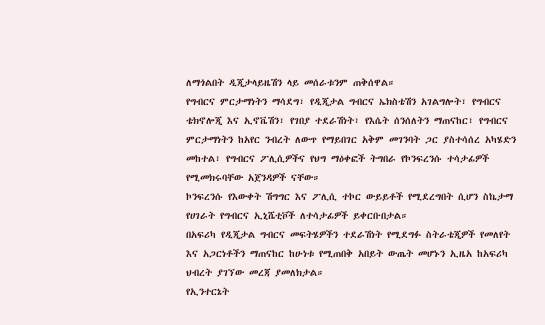ለማጎልበት ዲጂታላይዜሽን ላይ መሰራቱንም ጠቅሰዋል።
የግብርና ምርታማነትን ማሳደግ፣ የዲጂታል ግብርና ኤክስቴሽን አገልግሎት፣ የግብርና ቴክኖሎጂ እና ኢኖቬሽን፣ የገበያ ተደራሽነት፣ የእሴት ሰንሰለትን ማጠናከር፣ የግብርና ምርታማነትን ከአየር ንብረት ለውጥ የማይበገር አቅም መገንባት ጋር ያስተሳሰረ አካሄድን መከተል፣ የግብርና ፖሊሲዎችና የህግ ማዕቀፎች ትግበራ የኮንፍረንሱ ተሳታፊዎች የሚመክሩባቸው አጀንዳዎች ናቸው።
ኮንፍረንሱ የእውቀት ሽግግር እና ፖሊሲ ተኮር ውይይቶች የሚደረግበት ሲሆን ስኬታማ የሀገራት የግብርና ኢኒሼቲቮች ለተሳታፊዎች ይቀርቡበታል።
በአፍሪካ የዲጂታል ግብርና መፍትሄዎችን ተደራሽነት የሚደግፉ ስትራቴጂዎች የመለየት እና አጋርነቶችን ማጠናከር ከሁነቱ የሚጠበቅ አበይት ውጤት መሆኑን ኢዜአ ከአፍሪካ ህብረት ያገኘው መረጃ ያመለክታል።
የኢንተርኔት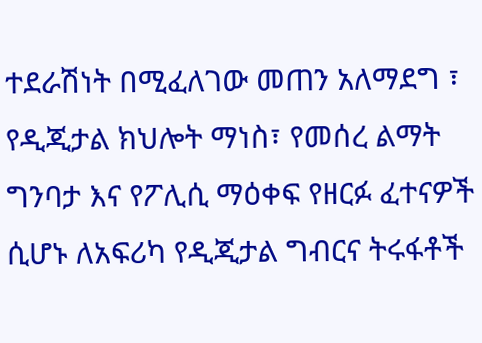ተደራሽነት በሚፈለገው መጠን አለማደግ ፣ የዲጂታል ክህሎት ማነስ፣ የመሰረ ልማት ግንባታ እና የፖሊሲ ማዕቀፍ የዘርፉ ፈተናዎች ሲሆኑ ለአፍሪካ የዲጂታል ግብርና ትሩፋቶች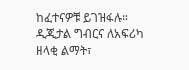ከፈተናዎቹ ይገዝፋሉ። ዲጂታል ግብርና ለአፍሪካ ዘላቂ ልማት፣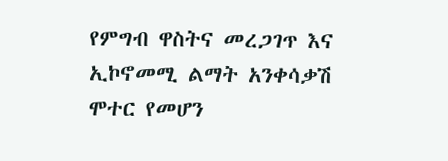የምግብ ዋስትና መረጋገጥ እና ኢኮኖመሚ ልማት አንቀሳቃሽ ሞተር የመሆን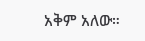አቅም አለው።